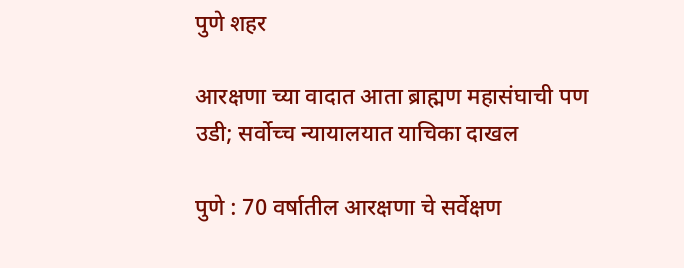पुणे शहर

आरक्षणा च्या वादात आता ब्राह्मण महासंघाची पण उडी; सर्वोच्च न्यायालयात याचिका दाखल

पुणे : 70 वर्षातील आरक्षणा चे सर्वेक्षण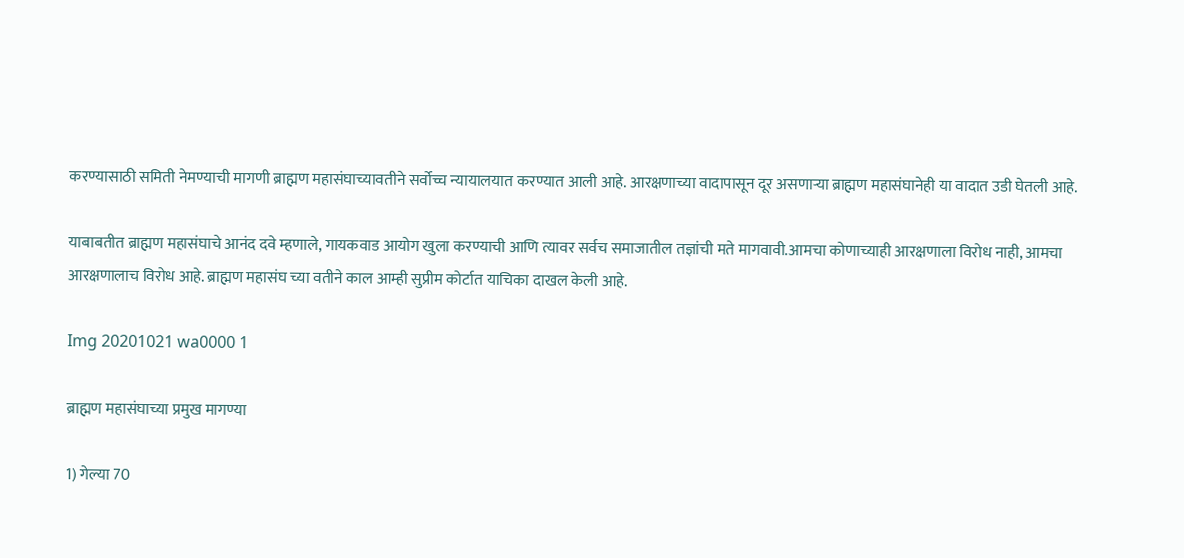करण्यासाठी समिती नेमण्याची मागणी ब्राह्मण महासंघाच्यावतीने सर्वोच्च न्यायालयात करण्यात आली आहे. आरक्षणाच्या वादापासून दूर असणाऱ्या ब्राह्मण महासंघानेही या वादात उडी घेतली आहे.

याबाबतीत ब्राह्मण महासंघाचे आनंद दवे म्हणाले, गायकवाड आयोग खुला करण्याची आणि त्यावर सर्वच समाजातील तज्ञांची मते मागवावी.आमचा कोणाच्याही आरक्षणाला विरोध नाही, आमचा आरक्षणालाच विरोध आहे. ब्राह्मण महासंघ च्या वतीने काल आम्ही सुप्रीम कोर्टात याचिका दाखल केली आहे.

Img 20201021 wa0000 1

ब्राह्मण महासंघाच्या प्रमुख मागण्या

1) गेल्या 70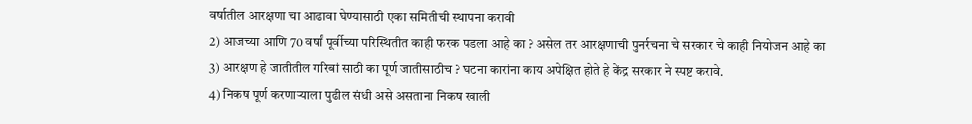वर्षातील आरक्षणा चा आढावा घेण्यासाठी एका समितीची स्थापना करावी
2) आजच्या आणि 70 वर्षां पूर्वीच्या परिस्थितीत काही फरक पडला आहे का ? असेल तर आरक्षणाची पुनर्रचना चे सरकार चे काही नियोजन आहे का
3) आरक्षण हे जातीतील गरिबां साठी का पूर्ण जातीसाठीच ? घटना कारांना काय अपेक्षित होते हे केंद्र सरकार ने स्पष्ट करावे.
4) निकष पूर्ण करणाऱ्याला पुढील संधी असे असताना निकष खाली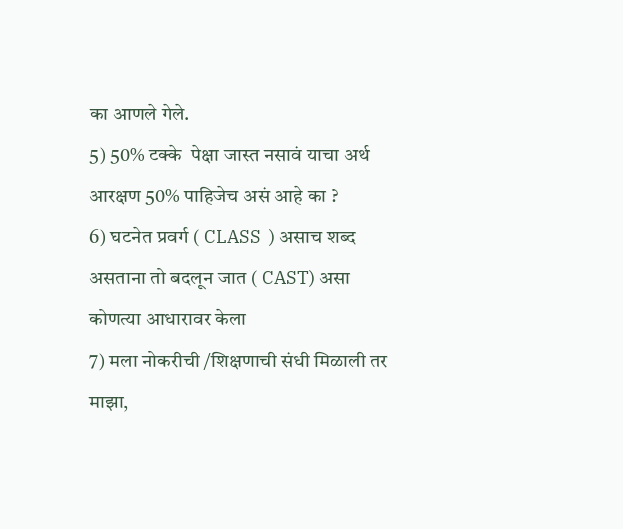का आणले गेले.
5) 50% टक्के  पेक्षा जास्त नसावं याचा अर्थ आरक्षण 50% पाहिजेच असं आहे का ?
6) घटनेत प्रवर्ग ( CLASS  ) असाच शब्द असताना तो बदलून जात ( CAST) असा कोणत्या आधारावर केला
7) मला नोकरीची /शिक्षणाची संधी मिळाली तर माझा,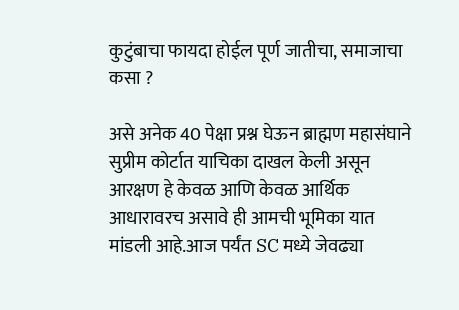कुटुंबाचा फायदा होईल पूर्ण जातीचा, समाजाचा कसा ?

असे अनेक 40 पेक्षा प्रश्न घेऊन ब्राह्मण महासंघाने सुप्रीम कोर्टात याचिका दाखल केली असून आरक्षण हे केवळ आणि केवळ आर्थिक आधारावरच असावे ही आमची भूमिका यात मांडली आहे.आज पर्यंत SC मध्ये जेवढ्या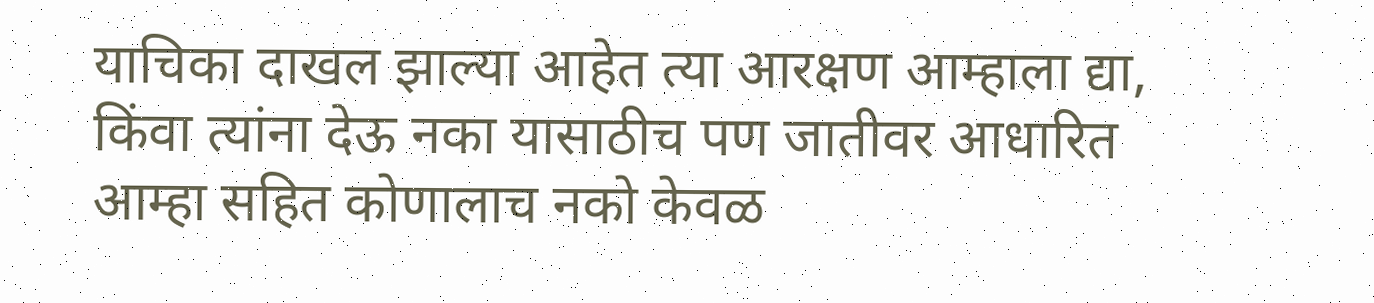याचिका दाखल झाल्या आहेत त्या आरक्षण आम्हाला द्या, किंवा त्यांना देऊ नका यासाठीच पण जातीवर आधारित आम्हा सहित कोणालाच नको केवळ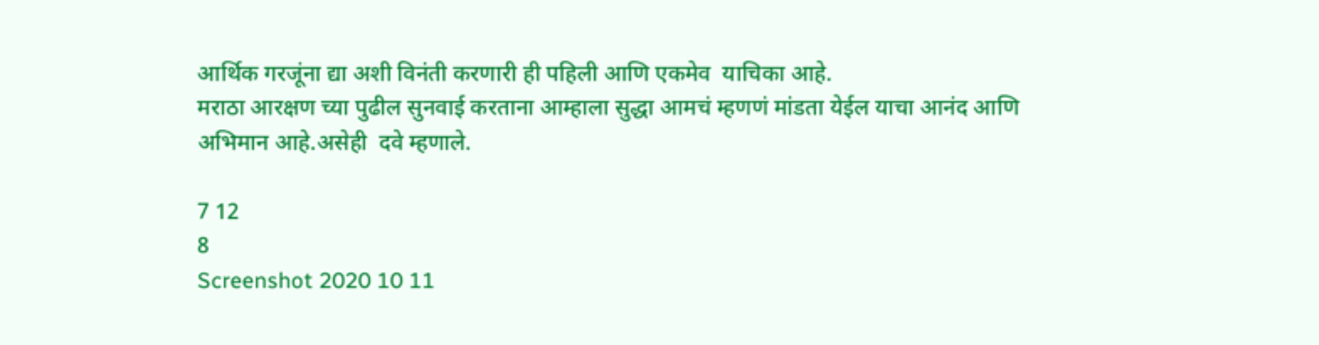आर्थिक गरजूंना द्या अशी विनंती करणारी ही पहिली आणि एकमेव  याचिका आहे.
मराठा आरक्षण च्या पुढील सुनवाई करताना आम्हाला सुद्धा आमचं म्हणणं मांडता येईल याचा आनंद आणि अभिमान आहे.असेही  दवे म्हणाले.

7 12
8
Screenshot 2020 10 11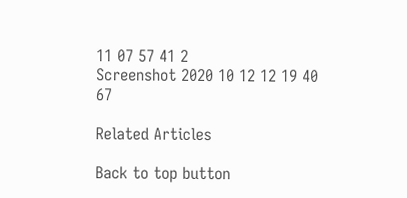11 07 57 41 2
Screenshot 2020 10 12 12 19 40 67

Related Articles

Back to top button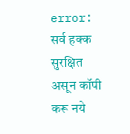error: सर्व हक्क सुरक्षित असून कॉपी करू नये